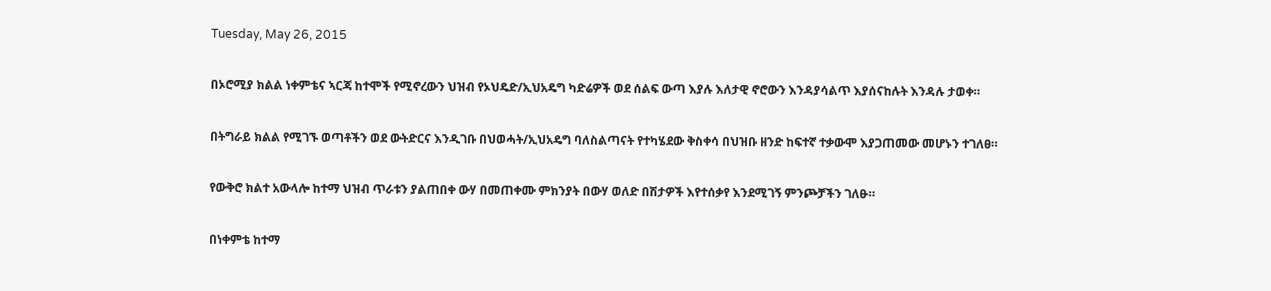Tuesday, May 26, 2015

በኦሮሚያ ክልል ነቀምቴና ኣርጃ ከተሞች የሚኖረውን ህዝብ የኦህዴድ/ኢህአዴግ ካድሬዎች ወደ ሰልፍ ውጣ እያሉ እለታዊ ኖሮውን እንዳያሳልጥ እያሰናከሉት እንዳሉ ታወቀ።

በትግራይ ክልል የሚገኙ ወጣቶችን ወደ ውትድርና እንዲገቡ በህወሓት/ኢህአዴግ ባለስልጣናት የተካሄደው ቅስቀሳ በህዝቡ ዘንድ ከፍተኛ ተቃውሞ እያጋጠመው መሆኑን ተገለፀ።

የውቅሮ ክልተ አውላሎ ከተማ ህዝብ ጥራቱን ያልጠበቀ ውሃ በመጠቀሙ ምክንያት በውሃ ወለድ በሽታዎች እየተሰቃየ እንደሚገኝ ምንጮቻችን ገለፁ።

በነቀምቴ ከተማ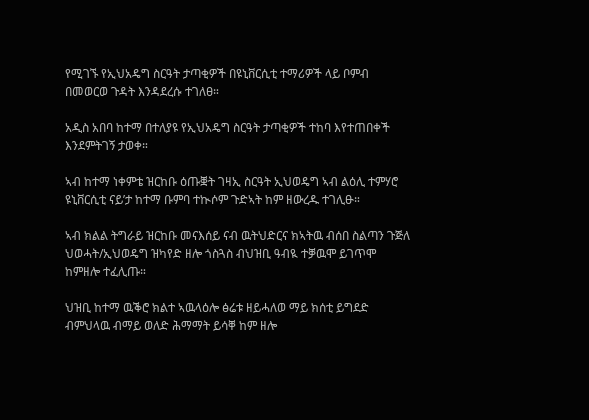የሚገኙ የኢህአዴግ ስርዓት ታጣቂዎች በዩኒቨርሲቲ ተማሪዎች ላይ ቦምብ በመወርወ ጉዳት እንዳደረሱ ተገለፀ።

አዲስ አበባ ከተማ በተለያዩ የኢህአዴግ ስርዓት ታጣቂዎች ተከባ እየተጠበቀች እንደምትገኝ ታወቀ።

ኣብ ከተማ ነቀምቴ ዝርከቡ ዕጡቛት ገዛኢ ስርዓት ኢህወዴግ ኣብ ልዕሊ ተምሃሮ ዩኒቨርሲቲ ናይ’ታ ከተማ ቡምባ ተኲሶም ጉድኣት ከም ዘውረዱ ተገሊፁ።

ኣብ ክልል ትግራይ ዝርከቡ መናእሰይ ናብ ዉትህድርና ክኣትዉ ብሰበ ስልጣን ጉጅለ ህወሓት/ኢህወዴግ ዝካየድ ዘሎ ጎስጓስ ብህዝቢ ዓብዪ ተቓዉሞ ይገጥሞ ከምዘሎ ተፈሊጡ።

ህዝቢ ከተማ ዉቕሮ ክልተ ኣዉላዕሎ ፅሬቱ ዘይሓለወ ማይ ክሰቲ ይግደድ ብምህላዉ ብማይ ወለድ ሕማማት ይሳቐ ከም ዘሎ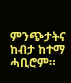ምንጭታትና ከብታ ከተማ ሓቢሮም።